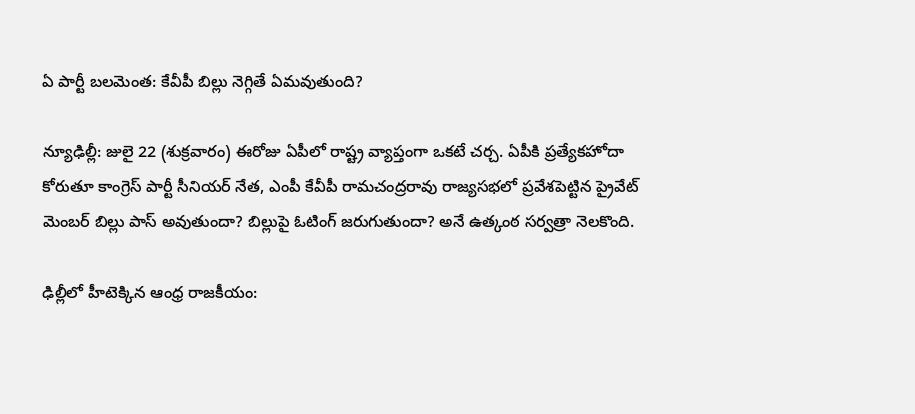ఏ పార్టీ బలమెంత: కేవీపీ బిల్లు నెగ్గితే ఏమవుతుంది?

న్యూఢిల్లీ: జులై 22 (శుక్రవారం) ఈరోజు ఏపీలో రాష్ట్ర వ్యాప్తంగా ఒకటే చర్చ. ఏపీకి ప్రత్యేకహోదా కోరుతూ కాంగ్రెస్ పార్టీ సీనియర్ నేత, ఎంపీ కేవీపీ రామచంద్రరావు రాజ్యసభలో ప్రవేశపెట్టిన ప్రైవేట్ మెంబర్ బిల్లు పాస్ అవుతుందా? బిల్లుపై ఓటింగ్ జరుగుతుందా? అనే ఉత్కంఠ సర్వత్రా నెలకొంది.

ఢిల్లీలో హీటెక్కిన ఆంధ్ర రాజకీయం: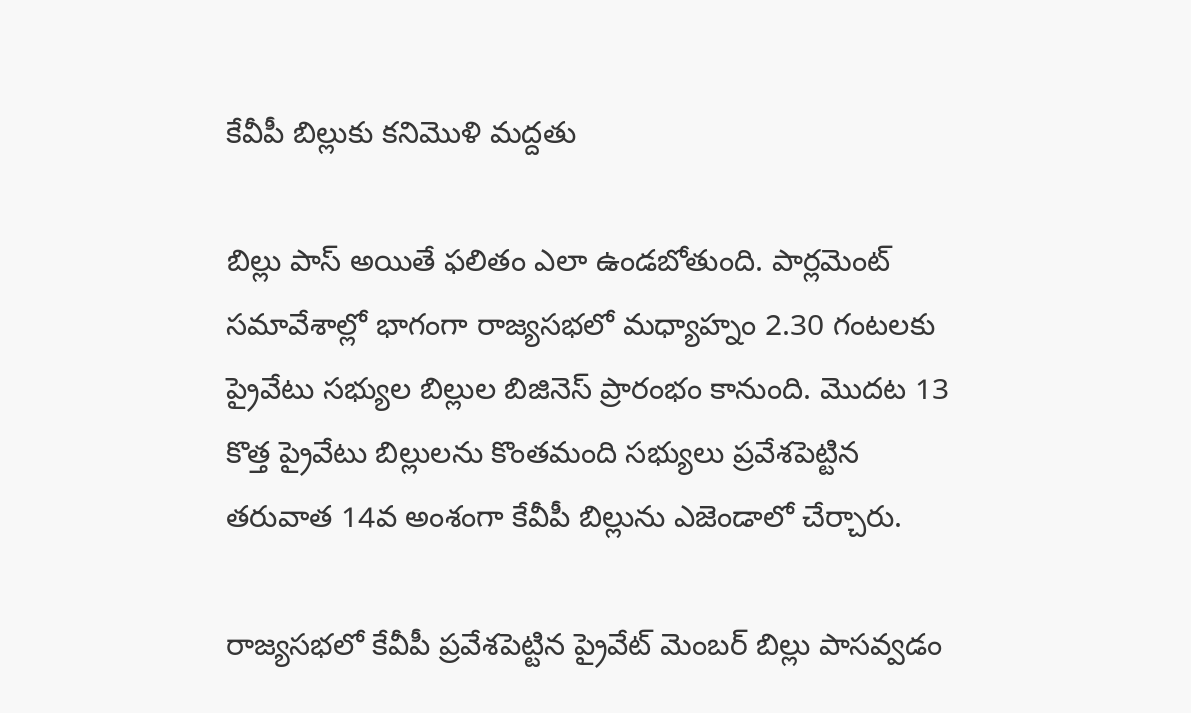కేవీపీ బిల్లుకు కనిమొళి మద్దతు

బిల్లు పాస్ అయితే ఫలితం ఎలా ఉండబోతుంది. పార్లమెంట్ సమావేశాల్లో భాగంగా రాజ్యసభలో మధ్యాహ్నం 2.30 గంటలకు ప్రైవేటు సభ్యుల బిల్లుల బిజినెస్‌ ప్రారంభం కానుంది. మొదట 13 కొత్త ప్రైవేటు బిల్లులను కొంతమంది సభ్యులు ప్రవేశపెట్టిన తరువాత 14వ అంశంగా కేవీపీ బిల్లును ఎజెండాలో చేర్చారు.

రాజ్యసభలో కేవీపీ ప్రవేశపెట్టిన ప్రైవేట్ మెంబర్ బిల్లు పాసవ్వడం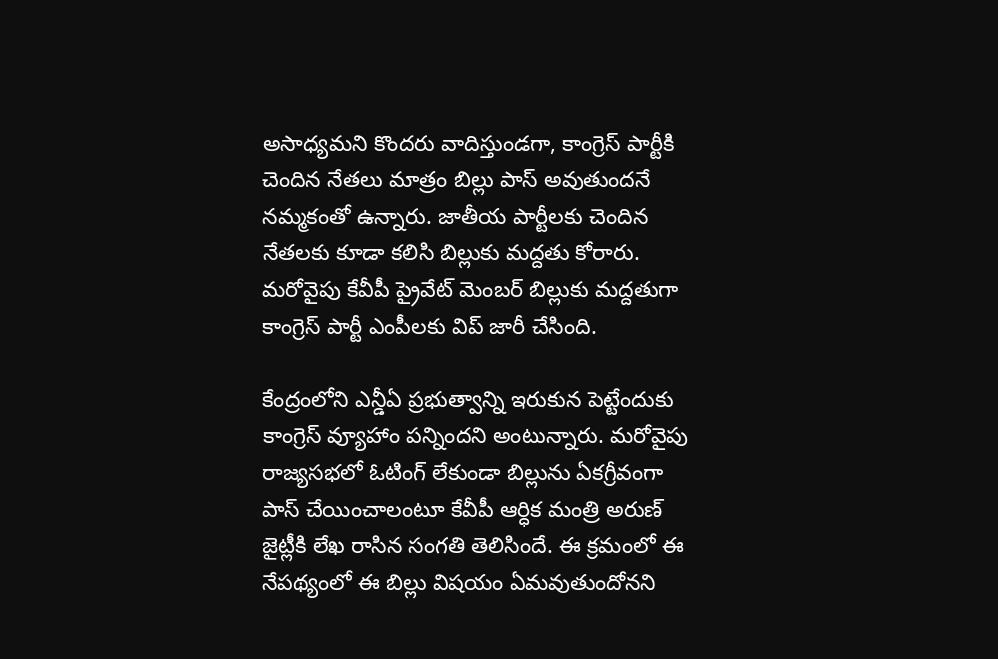అసాధ్యమని కొందరు వాదిస్తుండగా, కాంగ్రెస్ పార్టీకి చెందిన నేతలు మాత్రం బిల్లు పాస్ అవుతుందనే నమ్మకంతో ఉన్నారు. జాతీయ పార్టీలకు చెందిన నేతలకు కూడా కలిసి బిల్లుకు మద్దతు కోరారు. మరోవైపు కేవీపీ ప్రైవేట్ మెంబర్ బిల్లుకు మద్దతుగా కాంగ్రెస్ పార్టీ ఎంపీలకు విప్ జారీ చేసింది.

కేంద్రంలోని ఎన్డీఏ ప్రభుత్వాన్ని ఇరుకున పెట్టేందుకు కాంగ్రెస్ వ్యూహాం పన్నిందని అంటున్నారు. మరోవైపు రాజ్యసభలో ఓటింగ్ లేకుండా బిల్లును ఏకగ్రీవంగా పాస్ చేయించాలంటూ కేవీపీ ఆర్ధిక మంత్రి అరుణ్ జైట్లీకి లేఖ రాసిన సంగతి తెలిసిందే. ఈ క్రమంలో ఈ నేపథ్యంలో ఈ బిల్లు విషయం ఏమవుతుందోనని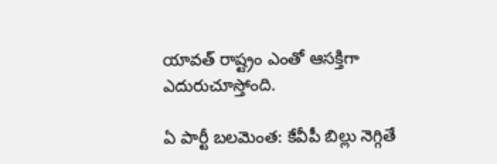యావత్ రాష్ట్రం ఎంతో ఆసక్తిగా ఎదురుచూస్తోంది.

ఏ పార్టీ బలమెంత: కేవీపీ బిల్లు నెగ్గితే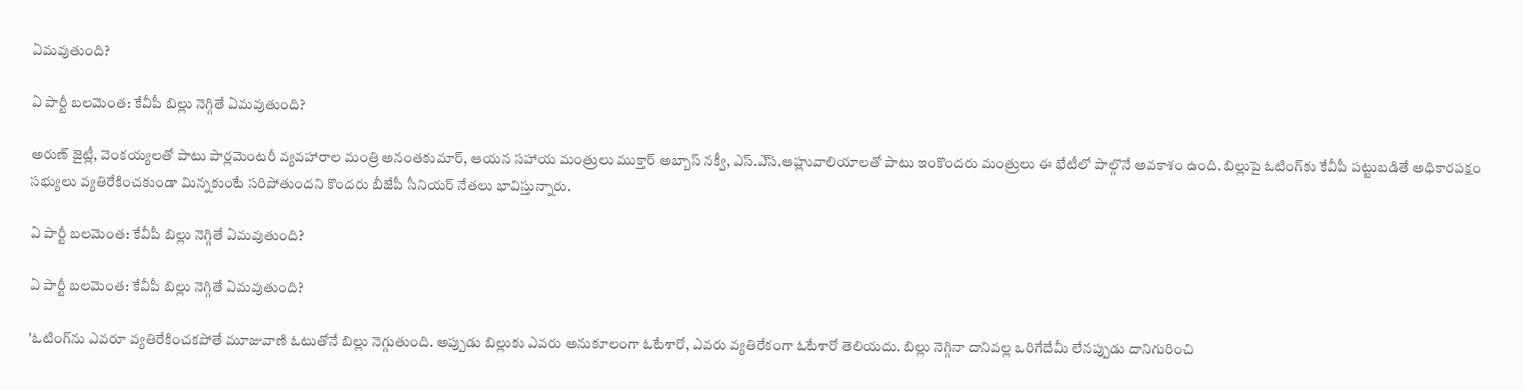ఏమవుతుంది?

ఏ పార్టీ బలమెంత: కేవీపీ బిల్లు నెగ్గితే ఏమవుతుంది?

అరుణ్ జైట్లీ, వెంకయ్యలతో పాటు పార్లమెంటరీ వ్యవహారాల మంత్రి అనంతకుమార్‌, ఆయన సహాయ మంత్రులు ముక్తార్‌ అబ్బాస్‌ నక్వీ, ఎస్‌.ఎ్‌స.ఆహ్లువాలియాలతో పాటు ఇంకొందరు మంత్రులు ఈ భేటీలో పాల్గొనే అవకాశం ఉంది. బిల్లుపై ఓటింగ్‌కు కేవీపీ పట్టుబడితే అధికారపక్షం సభ్యులు వ్యతిరేకించకుండా మిన్నకుంటే సరిపోతుందని కొందరు బీజేపీ సీనియర్‌ నేతలు భావిస్తున్నారు.

ఏ పార్టీ బలమెంత: కేవీపీ బిల్లు నెగ్గితే ఏమవుతుంది?

ఏ పార్టీ బలమెంత: కేవీపీ బిల్లు నెగ్గితే ఏమవుతుంది?

'ఓటింగ్‌ను ఎవరూ వ్యతిరేకించకపోతే మూజువాణి ఓటుతోనే బిల్లు నెగ్గుతుంది. అప్పుడు బిల్లుకు ఎవరు అనుకూలంగా ఓటేశారో, ఎవరు వ్యతిరేకంగా ఓటేశారో తెలియదు. బిల్లు నెగ్గినా దానివల్ల ఒరిగేదేమీ లేనప్పుడు దానిగురించి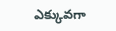ఎక్కువగా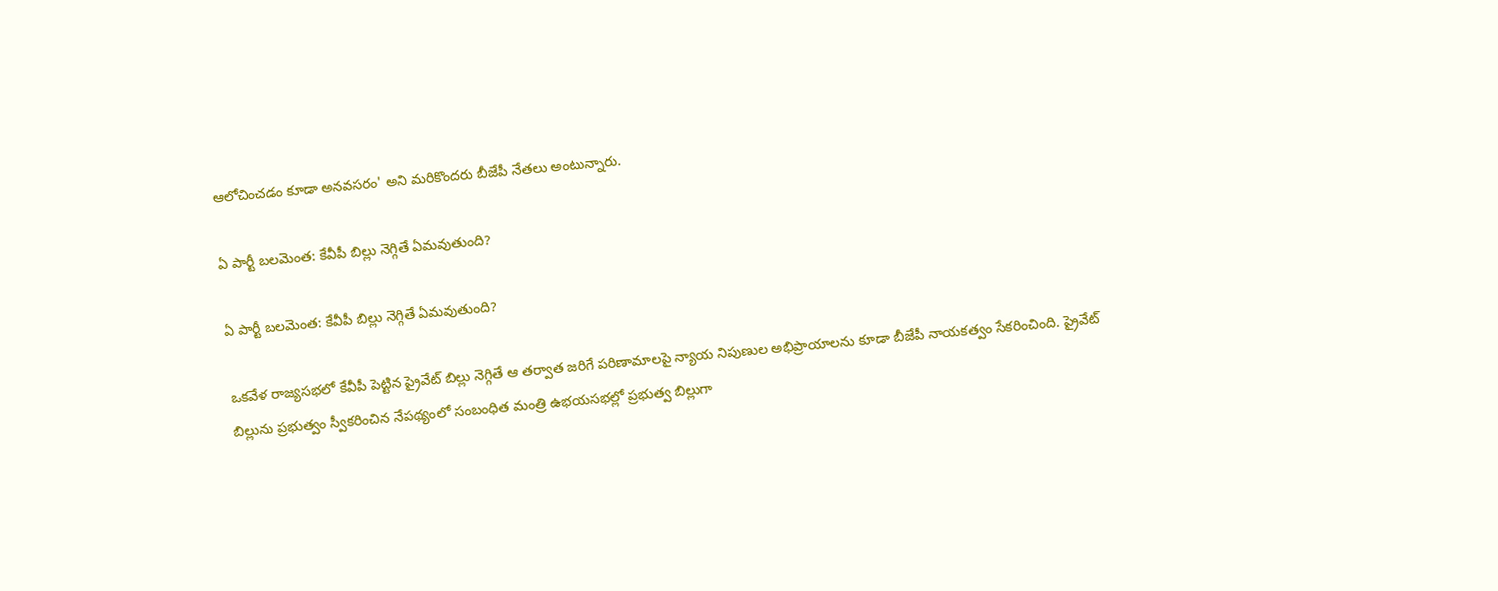ఆలోచించడం కూడా అనవసరం' అని మరికొందరు బీజేపీ నేతలు అంటున్నారు.

ఏ పార్టీ బలమెంత: కేవీపీ బిల్లు నెగ్గితే ఏమవుతుంది?

ఏ పార్టీ బలమెంత: కేవీపీ బిల్లు నెగ్గితే ఏమవుతుంది?

ఒకవేళ రాజ్యసభలో కేవీపీ పెట్టిన ప్రైవేట్ బిల్లు నెగ్గితే ఆ తర్వాత జరిగే పరిణామాలపై న్యాయ నిపుణుల అభిప్రాయాలను కూడా బీజేపీ నాయకత్వం సేకరించింది. ప్రైవేట్ బిల్లును ప్రభుత్వం స్వీకరించిన నేపథ్యంలో సంబంధిత మంత్రి ఉభయసభల్లో ప్రభుత్వ బిల్లుగా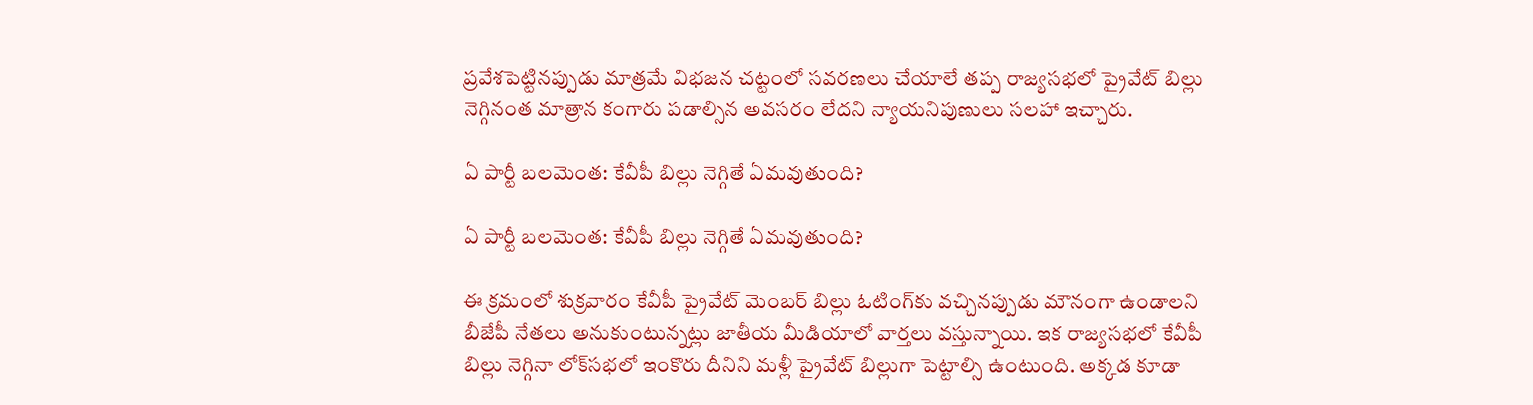ప్రవేశపెట్టినప్పుడు మాత్రమే విభజన చట్టంలో సవరణలు చేయాలే తప్ప రాజ్యసభలో ప్రైవేట్ బిల్లు నెగ్గినంత మాత్రాన కంగారు పడాల్సిన అవసరం లేదని న్యాయనిపుణులు సలహా ఇచ్చారు.

ఏ పార్టీ బలమెంత: కేవీపీ బిల్లు నెగ్గితే ఏమవుతుంది?

ఏ పార్టీ బలమెంత: కేవీపీ బిల్లు నెగ్గితే ఏమవుతుంది?

ఈ క్రమంలో శుక్రవారం కేవీపీ ప్రైవేట్ మెంబర్ బిల్లు ఓటింగ్‌కు వచ్చినప్పుడు మౌనంగా ఉండాలని బీజేపీ నేతలు అనుకుంటున్నట్లు జాతీయ మీడియాలో వార్తలు వస్తున్నాయి. ఇక రాజ్యసభలో కేవీపీ బిల్లు నెగ్గినా లోక్‌సభలో ఇంకొరు దీనిని మళ్లీ ప్రైవేట్ బిల్లుగా పెట్టాల్సి ఉంటుంది. అక్కడ కూడా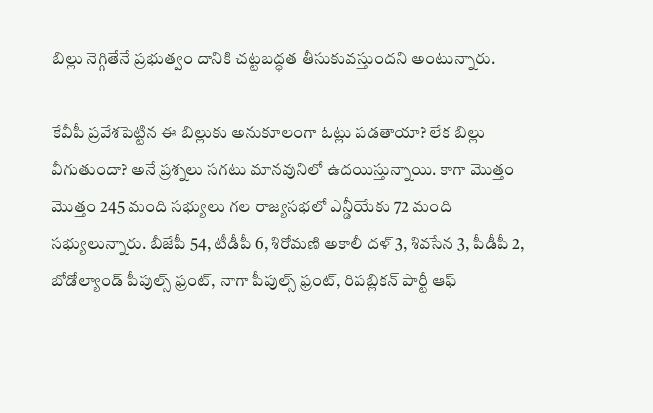బిల్లు నెగ్గితేనే ప్రభుత్వం దానికి చట్టబద్ధత తీసుకువస్తుందని అంటున్నారు.

కేవీపీ ప్రవేశపెట్టిన ఈ బిల్లుకు అనుకూలంగా ఓట్లు పడతాయా? లేక బిల్లు వీగుతుందా? అనే ప్రశ్నలు సగటు మానవునిలో ఉదయిస్తున్నాయి. కాగా మొత్తం మొత్తం 245 మంది సభ్యులు గల రాజ్యసభలో ఎన్డీయేకు 72 మంది సభ్యులున్నారు. బీజేపీ 54, టీడీపీ 6, శిరోమణి అకాలీ దళ్ 3, శివసేన 3, పీడీపీ 2, బోడోల్యాండ్ పీపుల్స్ ఫ్రంట్, నాగా పీపుల్స్ ఫ్రంట్, రిపబ్లికన్ పార్టీ ఆఫ్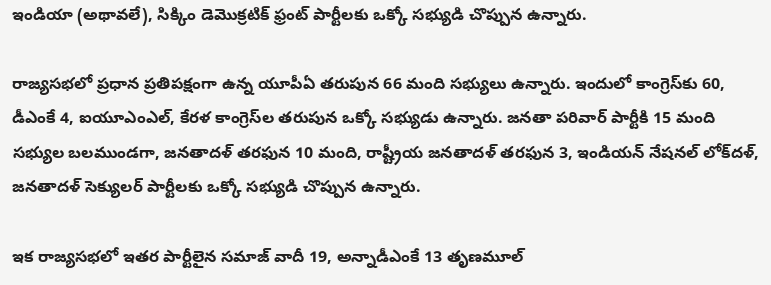ఇండియా (అథావలే), సిక్కిం డెమొక్రటిక్ ఫ్రంట్ పార్టీలకు ఒక్కో సభ్యుడి చొప్పున ఉన్నారు.

రాజ్యసభలో ప్రధాన ప్రతిపక్షంగా ఉన్న యూపీఏ తరుపున 66 మంది సభ్యులు ఉన్నారు. ఇందులో కాంగ్రెస్‌కు 60, డీఎంకే 4, ఐయూఎంఎల్, కేరళ కాంగ్రెస్‌ల తరుపున ఒక్కో సభ్యుడు ఉన్నారు. జనతా పరివార్ పార్టీకి 15 మంది సభ్యుల బలముండగా, జనతాదళ్ తరఫున 10 మంది, రాష్ట్రీయ జనతాదళ్ తరఫున 3, ఇండియన్ నేషనల్ లోక్‌‌దళ్, జనతాదళ్ సెక్యులర్ పార్టీలకు ఒక్కో సభ్యుడి చొప్పున ఉన్నారు.

ఇక రాజ్యసభలో ఇతర పార్టీలైన సమాజ్ వాదీ 19, అన్నాడీఎంకే 13 తృణమూల్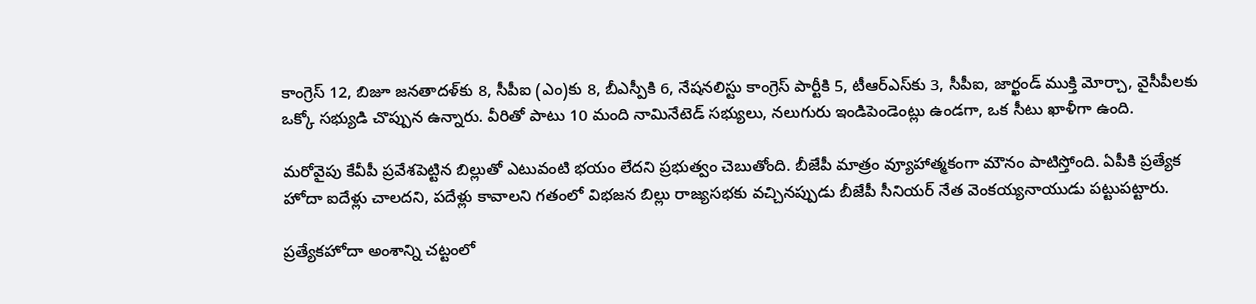కాంగ్రెస్ 12, బిజూ జనతాదళ్‌కు 8, సీపీఐ (ఎం)కు 8, బీఎస్పీకి 6, నేషనలిస్టు కాంగ్రెస్ పార్టీకి 5, టీఆర్ఎస్‌కు 3, సీపీఐ, జార్ఖండ్ ముక్తి మోర్చా, వైసీపీలకు ఒక్కో సభ్యుడి చొప్పున ఉన్నారు. వీరితో పాటు 10 మంది నామినేటెడ్ సభ్యులు, నలుగురు ఇండిపెండెంట్లు ఉండగా, ఒక సీటు ఖాళీగా ఉంది.

మరోవైపు కేవీపీ ప్రవేశపెట్టిన బిల్లుతో ఎటువంటి భయం లేదని ప్రభుత్వం చెబుతోంది. బీజేపీ మాత్రం వ్యూహాత్మకంగా మౌనం పాటిస్తోంది. ఏపీకి ప్రత్యేక హోదా ఐదేళ్లు చాలదని, పదేళ్లు కావాలని గతంలో విభజన బిల్లు రాజ్యసభకు వచ్చినప్పుడు బీజేపీ సీనియర్‌ నేత వెంకయ్యనాయుడు పట్టుపట్టారు.

ప్రత్యేకహోదా అంశాన్ని చట్టంలో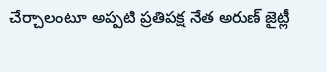చేర్చాలంటూ అప్పటి ప్రతిపక్ష నేత అరుణ్‌ జైట్లీ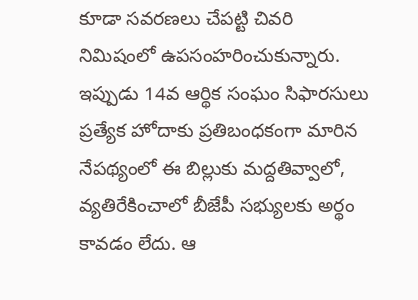కూడా సవరణలు చేపట్టి చివరి నిమిషంలో ఉపసంహరించుకున్నారు. ఇప్పుడు 14వ ఆర్థిక సంఘం సిఫారసులు ప్రత్యేక హోదాకు ప్రతిబంధకంగా మారిన నేపథ్యంలో ఈ బిల్లుకు మద్దతివ్వాలో, వ్యతిరేకించాలో బీజేపీ సభ్యులకు అర్థం కావడం లేదు. ఆ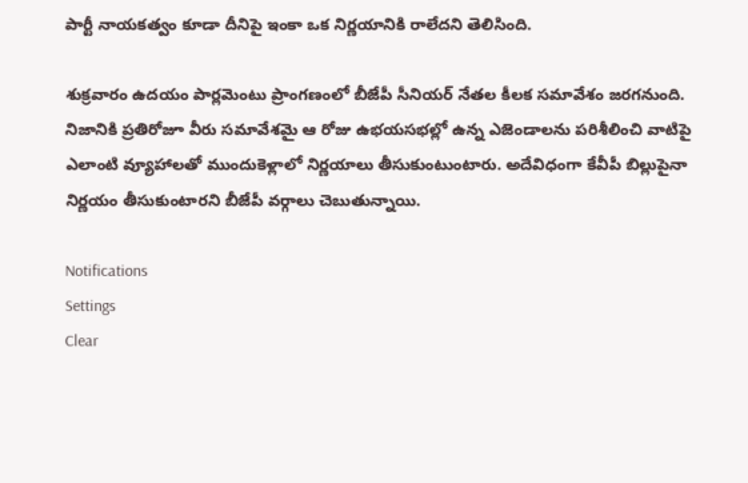పార్టీ నాయకత్వం కూడా దీనిపై ఇంకా ఒక నిర్ణయానికి రాలేదని తెలిసింది.

శుక్రవారం ఉదయం పార్లమెంటు ప్రాంగణంలో బీజేపీ సీనియర్‌ నేతల కీలక సమావేశం జరగనుంది. నిజానికి ప్రతిరోజూ వీరు సమావేశమై ఆ రోజు ఉభయసభల్లో ఉన్న ఎజెండాలను పరిశీలించి వాటిపై ఎలాంటి వ్యూహాలతో ముందుకెళ్లాలో నిర్ణయాలు తీసుకుంటుంటారు. అదేవిధంగా కేవీపీ బిల్లుపైనా నిర్ణయం తీసుకుంటారని బీజేపీ వర్గాలు చెబుతున్నాయి.

Notifications
Settings
Clear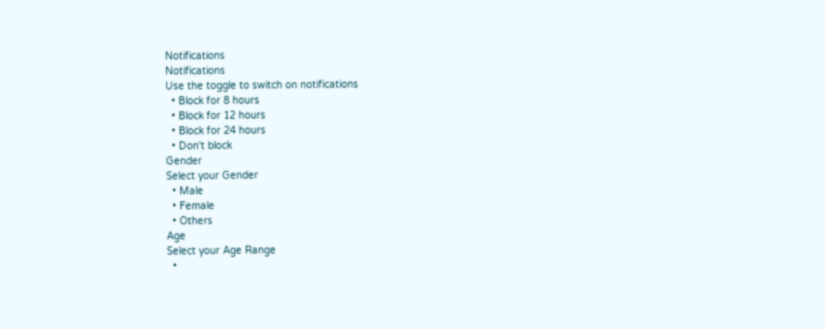Notifications
Notifications
Use the toggle to switch on notifications
  • Block for 8 hours
  • Block for 12 hours
  • Block for 24 hours
  • Don't block
Gender
Select your Gender
  • Male
  • Female
  • Others
Age
Select your Age Range
  •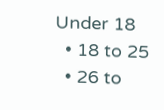Under 18
  • 18 to 25
  • 26 to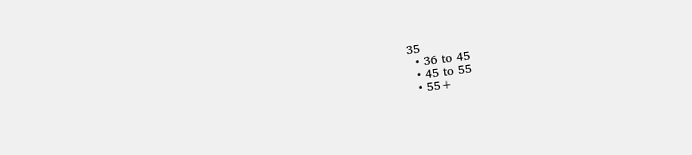35
  • 36 to 45
  • 45 to 55
  • 55+